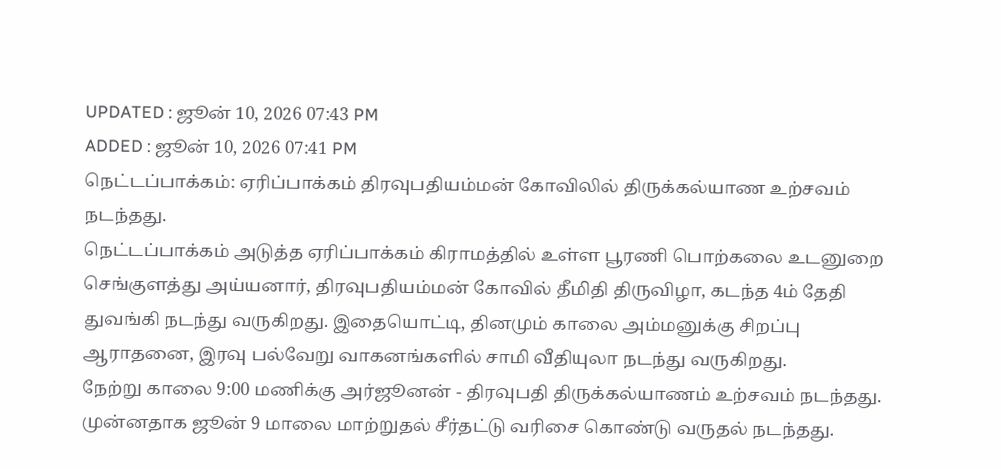UPDATED : ஜூன் 10, 2026 07:43 PM
ADDED : ஜூன் 10, 2026 07:41 PM
நெட்டப்பாக்கம்: ஏரிப்பாக்கம் திரவுபதியம்மன் கோவிலில் திருக்கல்யாண உற்சவம் நடந்தது.
நெட்டப்பாக்கம் அடுத்த ஏரிப்பாக்கம் கிராமத்தில் உள்ள பூரணி பொற்கலை உடனுறை செங்குளத்து அய்யனார், திரவுபதியம்மன் கோவில் தீமிதி திருவிழா, கடந்த 4ம் தேதி துவங்கி நடந்து வருகிறது. இதையொட்டி, தினமும் காலை அம்மனுக்கு சிறப்பு ஆராதனை, இரவு பல்வேறு வாகனங்களில் சாமி வீதியுலா நடந்து வருகிறது.
நேற்று காலை 9:00 மணிக்கு அர்ஜூனன் - திரவுபதி திருக்கல்யாணம் உற்சவம் நடந்தது. முன்னதாக ஜூன் 9 மாலை மாற்றுதல் சீர்தட்டு வரிசை கொண்டு வருதல் நடந்தது.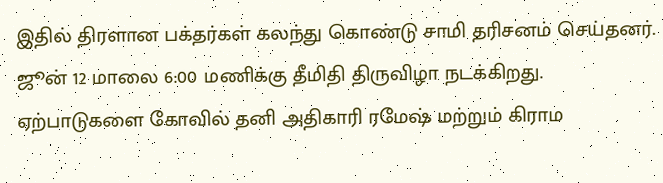இதில் திரளான பக்தர்கள் கலந்து கொண்டு சாமி தரிசனம் செய்தனர். ஜூன் 12 மாலை 6:00 மணிக்கு தீமிதி திருவிழா நடக்கிறது. ஏற்பாடுகளை கோவில் தனி அதிகாரி ரமேஷ் மற்றும் கிராம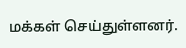மக்கள் செய்துள்ளனர்.